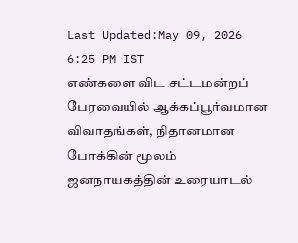Last Updated:May 09, 2026 6:25 PM IST
எண்களை விட சட்டமன்றப் பேரவையில் ஆக்கப்பூர்வமான விவாதங்கள், நிதானமான போக்கின் மூலம் ஜனநாயகத்தின் உரையாடல்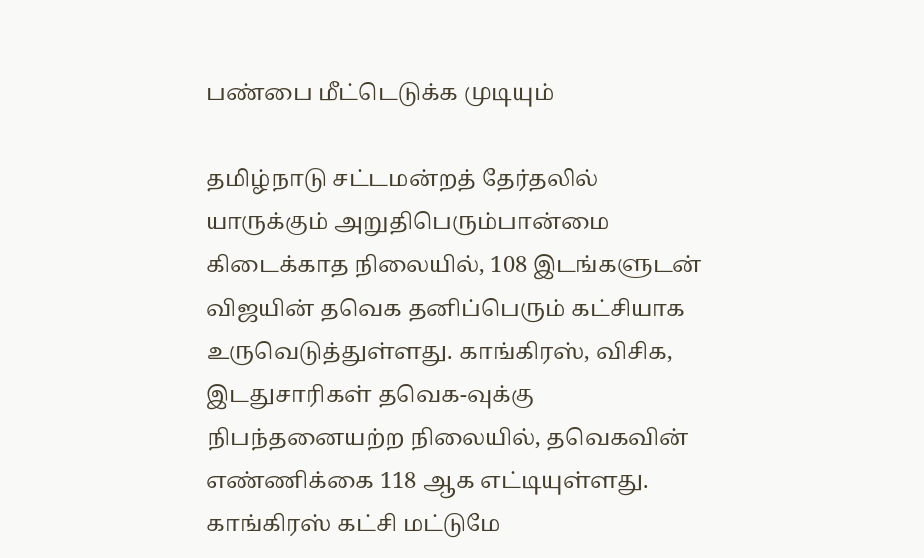பண்பை மீட்டெடுக்க முடியும்

தமிழ்நாடு சட்டமன்றத் தேர்தலில் யாருக்கும் அறுதிபெரும்பான்மை கிடைக்காத நிலையில், 108 இடங்களுடன் விஜயின் தவெக தனிப்பெரும் கட்சியாக உருவெடுத்துள்ளது. காங்கிரஸ், விசிக, இடதுசாரிகள் தவெக-வுக்கு நிபந்தனையற்ற நிலையில், தவெகவின் எண்ணிக்கை 118 ஆக எட்டியுள்ளது.
காங்கிரஸ் கட்சி மட்டுமே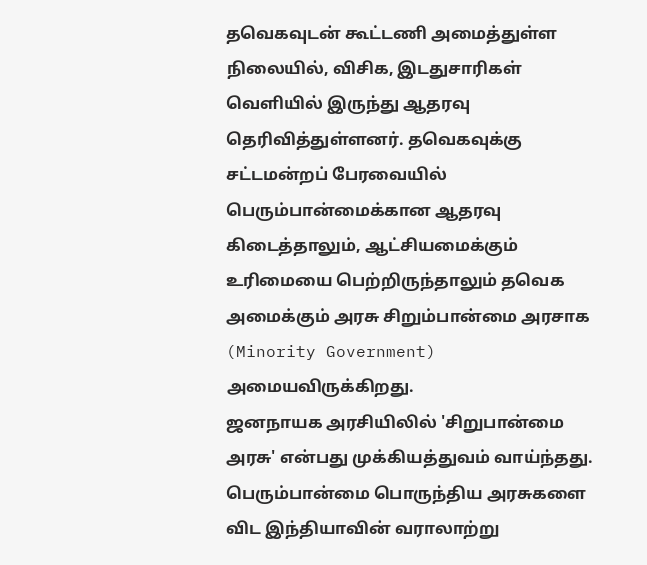தவெகவுடன் கூட்டணி அமைத்துள்ள நிலையில், விசிக, இடதுசாரிகள் வெளியில் இருந்து ஆதரவு தெரிவித்துள்ளனர். தவெகவுக்கு சட்டமன்றப் பேரவையில் பெரும்பான்மைக்கான ஆதரவு கிடைத்தாலும், ஆட்சியமைக்கும் உரிமையை பெற்றிருந்தாலும் தவெக அமைக்கும் அரசு சிறும்பான்மை அரசாக (Minority Government) அமையவிருக்கிறது.
ஜனநாயக அரசியிலில் 'சிறுபான்மை அரசு' என்பது முக்கியத்துவம் வாய்ந்தது. பெரும்பான்மை பொருந்திய அரசுகளை விட இந்தியாவின் வராலாற்று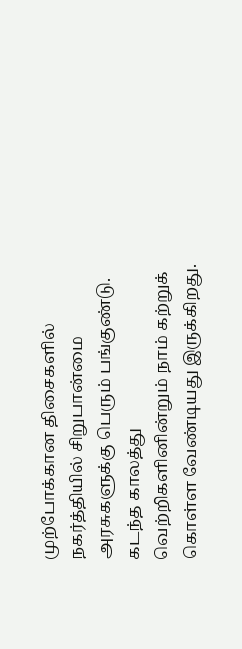முற்போக்கான திசைகளில் நகர்த்தியில் சிறுபான்மை அரசுகளுக்கு பெரும் பங்குண்டு. கடந்த காலத்து வெற்றிகளினின்றும் நாம் கற்றுக் கொள்ள வேண்டியது இருக்கிறது.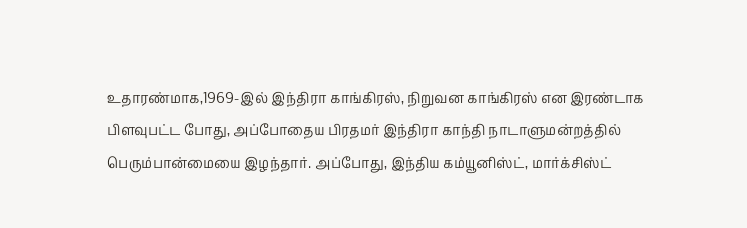உதாரண்மாக,1969-இல் இந்திரா காங்கிரஸ், நிறுவன காங்கிரஸ் என இரண்டாக பிளவுபட்ட போது, அப்போதைய பிரதமர் இந்திரா காந்தி நாடாளுமன்றத்தில் பெரும்பான்மையை இழந்தார். அப்போது, இந்திய கம்யூனிஸ்ட், மார்க்சிஸ்ட்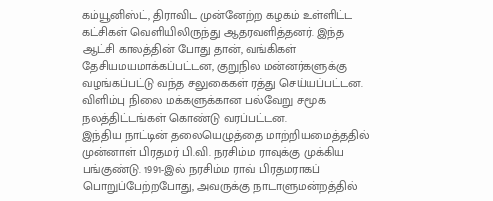கம்யூனிஸ்ட், திராவிட முன்னேற்ற கழகம் உள்ளிட்ட கட்சிகள் வெளியிலிருந்து ஆதரவளித்தனர். இந்த ஆட்சி காலத்தின் போது தான், வங்கிகள் தேசியமயமாக்கப்பட்டன, குறுநில மன்னர்களுக்கு வழங்கப்பட்டு வந்த சலுகைகள் ரத்து செய்யப்பட்டன. விளிம்பு நிலை மக்களுக்கான பல்வேறு சமூக நலத்திட்டங்கள் கொண்டு வரப்பட்டன.
இந்திய நாட்டின் தலையெழுத்தை மாற்றியமைத்ததில் முன்னாள் பிரதமர் பி.வி. நரசிம்ம ராவுக்கு முக்கிய பங்குண்டு. 1991-இல் நரசிம்ம ராவ் பிரதமராகப் பொறுப்பேற்றபோது, அவருக்கு நாடாளுமன்றத்தில்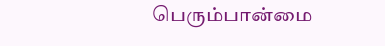பெரும்பான்மை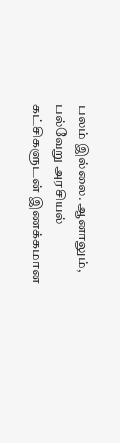பலம் இல்லை. ஆனாலும், பல்வேறு அரசியல் கட்சிகளுடன் இணக்கமான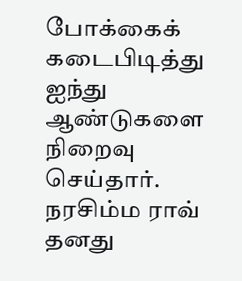போக்கைக் கடைபிடித்து ஐந்து ஆண்டுகளை நிறைவு செய்தார். நரசிம்ம ராவ் தனது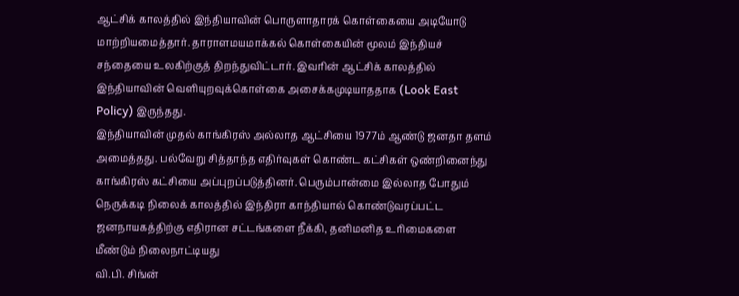ஆட்சிக் காலத்தில் இந்தியாவின் பொருளாதாரக் கொள்கையை அடியோடு மாற்றியமைத்தார். தாராளமயமாக்கல் கொள்கையின் மூலம் இந்தியச் சந்தையை உலகிற்குத் திறந்துவிட்டார். இவரின் ஆட்சிக் காலத்தில் இந்தியாவின் வெளியுறவுக்கொள்கை அசைக்கமுடியாததாக (Look East Policy) இருந்தது.
இந்தியாவின் முதல் காங்கிரஸ் அல்லாத ஆட்சியை 1977ம் ஆண்டு ஜனதா தளம் அமைத்தது. பல்வேறு சித்தாந்த எதிர்வுகள் கொண்ட கட்சிகள் ஒண்றினைந்து காங்கிரஸ் கட்சியை அப்புறப்படுத்தினர். பெரும்பான்மை இல்லாத போதும் நெருக்கடி நிலைக் காலத்தில் இந்திரா காந்தியால் கொண்டுவரப்பட்ட ஜனநாயகத்திற்கு எதிரான சட்டங்களை நீக்கி, தனிமனித உரிமைகளை மீண்டும் நிலைநாட்டியது
வி.பி. சிங்ன்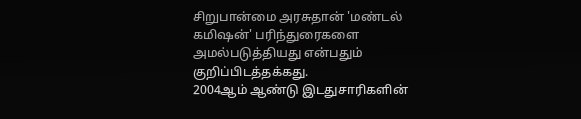சிறுபான்மை அரசுதான் 'மண்டல் கமிஷன்' பரிந்துரைகளை அமல்படுத்தியது என்பதும் குறிப்பிடத்தக்கது.
2004ஆம் ஆண்டு இடதுசாரிகளின்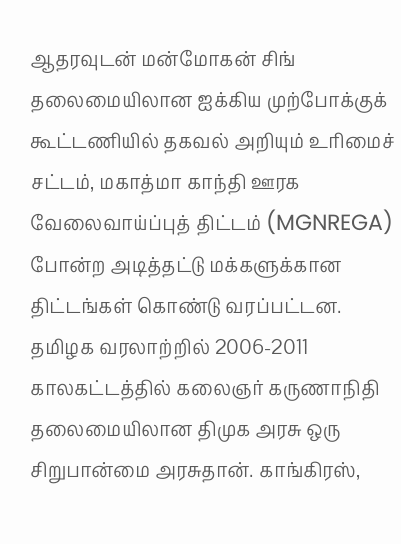ஆதரவுடன் மன்மோகன் சிங் தலைமையிலான ஐக்கிய முற்போக்குக் கூட்டணியில் தகவல் அறியும் உரிமைச் சட்டம், மகாத்மா காந்தி ஊரக வேலைவாய்ப்புத் திட்டம் (MGNREGA) போன்ற அடித்தட்டு மக்களுக்கான திட்டங்கள் கொண்டு வரப்பட்டன.
தமிழக வரலாற்றில் 2006-2011 காலகட்டத்தில் கலைஞர் கருணாநிதி தலைமையிலான திமுக அரசு ஒரு சிறுபான்மை அரசுதான். காங்கிரஸ்,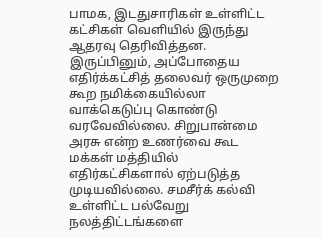பாமக, இடதுசாரிகள் உள்ளிட்ட கட்சிகள் வெளியில் இருந்து ஆதரவு தெரிவித்தன. இருப்பினும், அப்போதைய எதிர்க்கட்சித் தலைவர் ஒருமுறை கூற நமிக்கையில்லா வாக்கெடுப்பு கொண்டு வரவேவில்லை. சிறுபான்மை அரசு என்ற உணர்வை கூட மக்கள் மத்தியில் எதிர்கட்சிகளால் ஏற்படுத்த முடியவில்லை. சமசீர்க் கல்வி உள்ளிட்ட பல்வேறு நலத்திட்டங்களை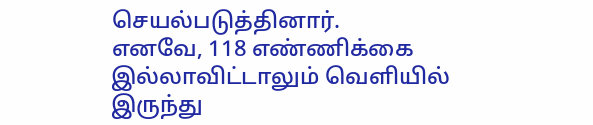செயல்படுத்தினார்.
எனவே, 118 எண்ணிக்கை இல்லாவிட்டாலும் வெளியில் இருந்து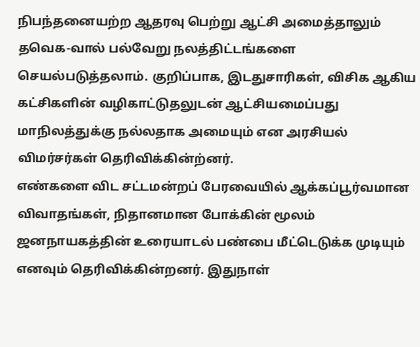நிபந்தனையற்ற ஆதரவு பெற்று ஆட்சி அமைத்தாலும் தவெக-வால் பல்வேறு நலத்திட்டங்களை செயல்படுத்தலாம். குறிப்பாக, இடதுசாரிகள், விசிக ஆகிய கட்சிகளின் வழிகாட்டுதலுடன் ஆட்சியமைப்பது மாநிலத்துக்கு நல்லதாக அமையும் என அரசியல் விமர்சர்கள் தெரிவிக்கின்ற்னர்.
எண்களை விட சட்டமன்றப் பேரவையில் ஆக்கப்பூர்வமான விவாதங்கள், நிதானமான போக்கின் மூலம் ஜனநாயகத்தின் உரையாடல் பண்பை மீட்டெடுக்க முடியும் எனவும் தெரிவிக்கின்றனர். இதுநாள்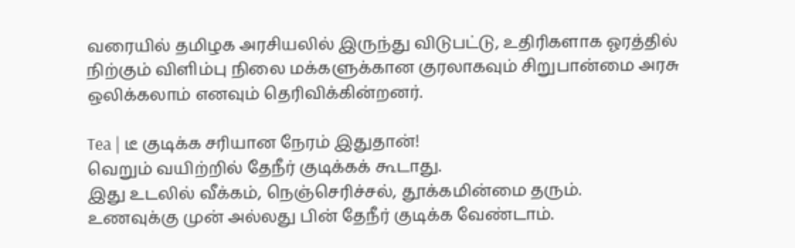வரையில் தமிழக அரசியலில் இருந்து விடுபட்டு, உதிரிகளாக ஓரத்தில் நிற்கும் விளிம்பு நிலை மக்களுக்கான குரலாகவும் சிறுபான்மை அரசு ஒலிக்கலாம் எனவும் தெரிவிக்கின்றனர்.

Tea | டீ குடிக்க சரியான நேரம் இதுதான்!
வெறும் வயிற்றில் தேநீர் குடிக்கக் கூடாது.
இது உடலில் வீக்கம், நெஞ்செரிச்சல், தூக்கமின்மை தரும்.
உணவுக்கு முன் அல்லது பின் தேநீர் குடிக்க வேண்டாம்.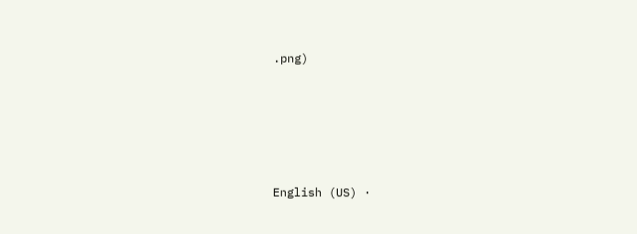.png)







English (US) ·